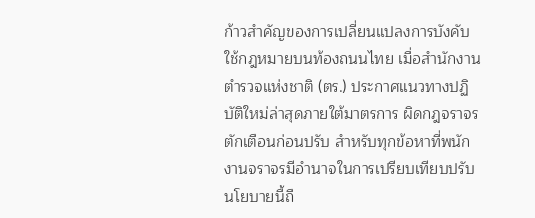ก้าวสำคัญของการเปลี่ยนแปลงการบังคับใช้กฎหมายบนท้องถนนไทย เมื่อสำนักงานตำรวจแห่งชาติ (ตร.) ประกาศแนวทางปฏิบัติใหม่ล่าสุดภายใต้มาตรการ ผิดกฎจราจรตักเตือนก่อนปรับ สำหรับทุกข้อหาที่พนักงานจราจรมีอำนาจในการเปรียบเทียบปรับ นโยบายนี้ถื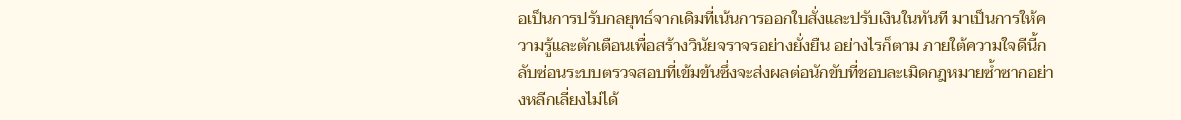อเป็นการปรับกลยุทธ์จากเดิมที่เน้นการออกใบสั่งและปรับเงินในทันที มาเป็นการให้ความรู้และตักเตือนเพื่อสร้างวินัยจราจรอย่างยั่งยืน อย่างไรก็ตาม ภายใต้ความใจดีนี้กลับซ่อนระบบตรวจสอบที่เข้มข้นซึ่งจะส่งผลต่อนักขับที่ชอบละเมิดกฎหมายซ้ำซากอย่างหลีกเลี่ยงไม่ได้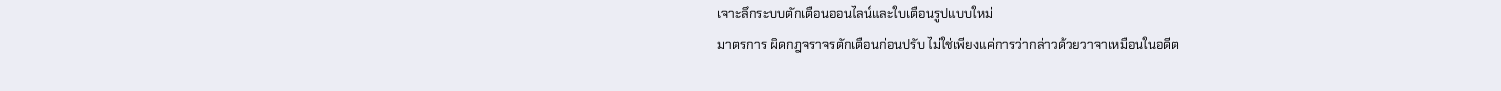เจาะลึกระบบตักเตือนออนไลน์และใบเตือนรูปแบบใหม่
มาตรการ ผิดกฎจราจรตักเตือนก่อนปรับ ไม่ใช่เพียงแค่การว่ากล่าวด้วยวาจาเหมือนในอดีต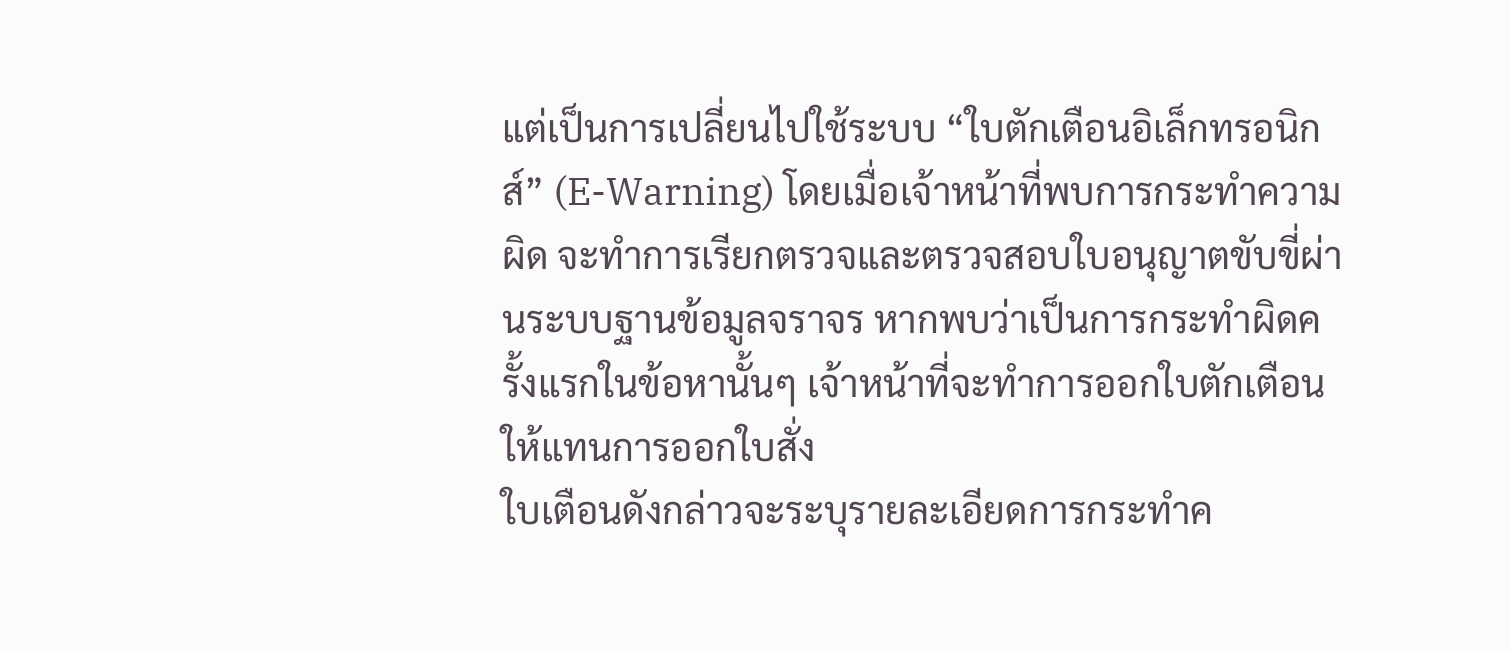แต่เป็นการเปลี่ยนไปใช้ระบบ “ใบตักเตือนอิเล็กทรอนิกส์” (E-Warning) โดยเมื่อเจ้าหน้าที่พบการกระทำความผิด จะทำการเรียกตรวจและตรวจสอบใบอนุญาตขับขี่ผ่านระบบฐานข้อมูลจราจร หากพบว่าเป็นการกระทำผิดครั้งแรกในข้อหานั้นๆ เจ้าหน้าที่จะทำการออกใบตักเตือนให้แทนการออกใบสั่ง
ใบเตือนดังกล่าวจะระบุรายละเอียดการกระทำค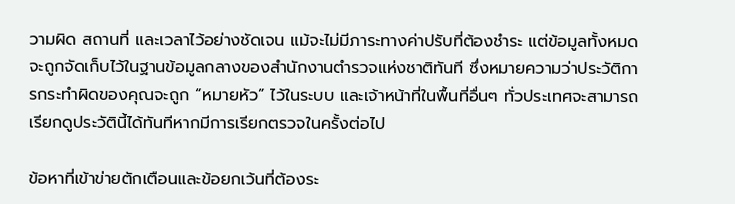วามผิด สถานที่ และเวลาไว้อย่างชัดเจน แม้จะไม่มีภาระทางค่าปรับที่ต้องชำระ แต่ข้อมูลทั้งหมดจะถูกจัดเก็บไว้ในฐานข้อมูลกลางของสำนักงานตำรวจแห่งชาติทันที ซึ่งหมายความว่าประวัติการกระทำผิดของคุณจะถูก “หมายหัว” ไว้ในระบบ และเจ้าหน้าที่ในพื้นที่อื่นๆ ทั่วประเทศจะสามารถเรียกดูประวัตินี้ได้ทันทีหากมีการเรียกตรวจในครั้งต่อไป

ข้อหาที่เข้าข่ายตักเตือนและข้อยกเว้นที่ต้องระ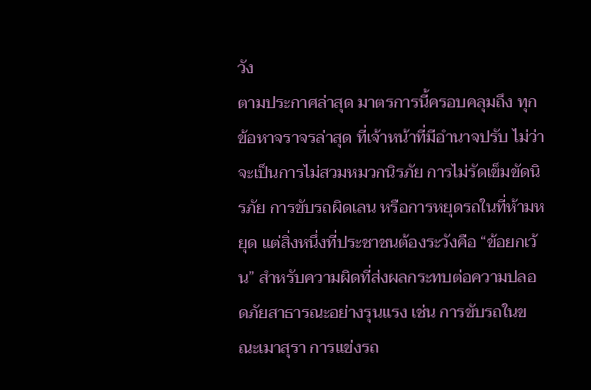วัง
ตามประกาศล่าสุด มาตรการนี้ครอบคลุมถึง ทุกข้อหาจราจรล่าสุด ที่เจ้าหน้าที่มีอำนาจปรับ ไม่ว่าจะเป็นการไม่สวมหมวกนิรภัย การไม่รัดเข็มขัดนิรภัย การขับรถผิดเลน หรือการหยุดรถในที่ห้ามหยุด แต่สิ่งหนึ่งที่ประชาชนต้องระวังคือ “ข้อยกเว้น” สำหรับความผิดที่ส่งผลกระทบต่อความปลอดภัยสาธารณะอย่างรุนแรง เช่น การขับรถในขณะเมาสุรา การแข่งรถ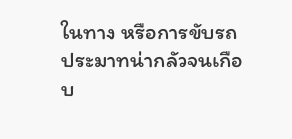ในทาง หรือการขับรถประมาทน่ากลัวจนเกือบ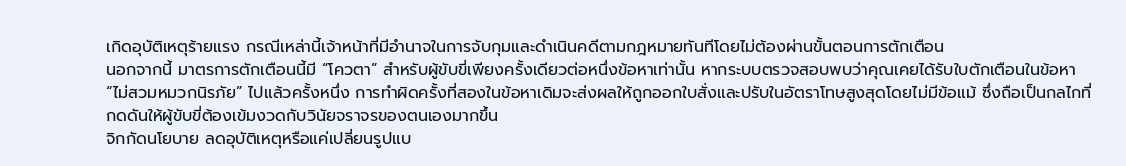เกิดอุบัติเหตุร้ายแรง กรณีเหล่านี้เจ้าหน้าที่มีอำนาจในการจับกุมและดำเนินคดีตามกฎหมายทันทีโดยไม่ต้องผ่านขั้นตอนการตักเตือน
นอกจากนี้ มาตรการตักเตือนนี้มี “โควตา” สำหรับผู้ขับขี่เพียงครั้งเดียวต่อหนึ่งข้อหาเท่านั้น หากระบบตรวจสอบพบว่าคุณเคยได้รับใบตักเตือนในข้อหา “ไม่สวมหมวกนิรภัย” ไปแล้วครั้งหนึ่ง การทำผิดครั้งที่สองในข้อหาเดิมจะส่งผลให้ถูกออกใบสั่งและปรับในอัตราโทษสูงสุดโดยไม่มีข้อแม้ ซึ่งถือเป็นกลไกที่กดดันให้ผู้ขับขี่ต้องเข้มงวดกับวินัยจราจรของตนเองมากขึ้น
จิกกัดนโยบาย ลดอุบัติเหตุหรือแค่เปลี่ยนรูปแบ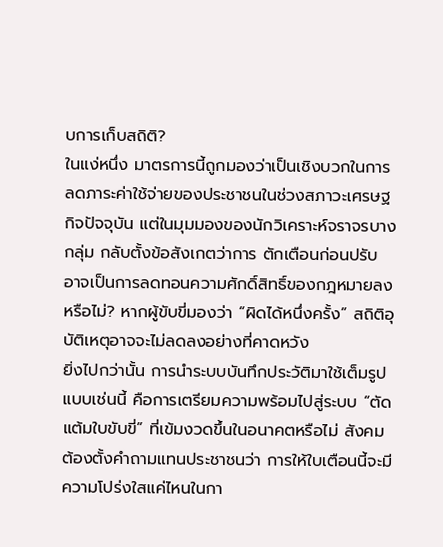บการเก็บสถิติ?
ในแง่หนึ่ง มาตรการนี้ถูกมองว่าเป็นเชิงบวกในการลดภาระค่าใช้จ่ายของประชาชนในช่วงสภาวะเศรษฐกิจปัจจุบัน แต่ในมุมมองของนักวิเคราะห์จราจรบางกลุ่ม กลับตั้งข้อสังเกตว่าการ ตักเตือนก่อนปรับ อาจเป็นการลดทอนความศักดิ์สิทธิ์ของกฎหมายลงหรือไม่? หากผู้ขับขี่มองว่า “ผิดได้หนึ่งครั้ง” สถิติอุบัติเหตุอาจจะไม่ลดลงอย่างที่คาดหวัง
ยิ่งไปกว่านั้น การนำระบบบันทึกประวัติมาใช้เต็มรูปแบบเช่นนี้ คือการเตรียมความพร้อมไปสู่ระบบ “ตัดแต้มใบขับขี่” ที่เข้มงวดขึ้นในอนาคตหรือไม่ สังคมต้องตั้งคำถามแทนประชาชนว่า การให้ใบเตือนนี้จะมีความโปร่งใสแค่ไหนในกา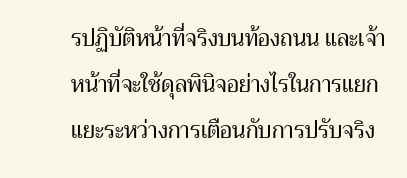รปฏิบัติหน้าที่จริงบนท้องถนน และเจ้าหน้าที่จะใช้ดุลพินิจอย่างไรในการแยกแยะระหว่างการเตือนกับการปรับจริง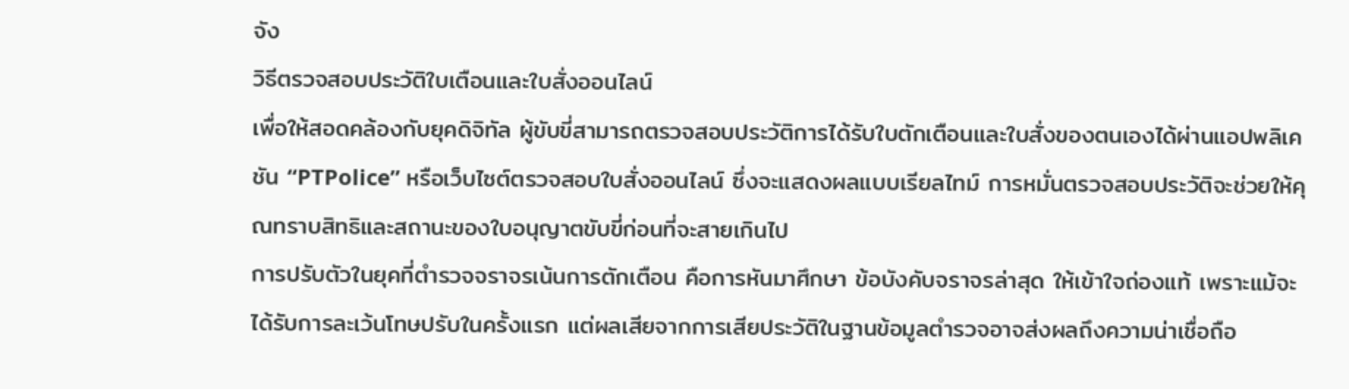จัง
วิธีตรวจสอบประวัติใบเตือนและใบสั่งออนไลน์
เพื่อให้สอดคล้องกับยุคดิจิทัล ผู้ขับขี่สามารถตรวจสอบประวัติการได้รับใบตักเตือนและใบสั่งของตนเองได้ผ่านแอปพลิเคชัน “PTPolice” หรือเว็บไซต์ตรวจสอบใบสั่งออนไลน์ ซึ่งจะแสดงผลแบบเรียลไทม์ การหมั่นตรวจสอบประวัติจะช่วยให้คุณทราบสิทธิและสถานะของใบอนุญาตขับขี่ก่อนที่จะสายเกินไป
การปรับตัวในยุคที่ตำรวจจราจรเน้นการตักเตือน คือการหันมาศึกษา ข้อบังคับจราจรล่าสุด ให้เข้าใจถ่องแท้ เพราะแม้จะได้รับการละเว้นโทษปรับในครั้งแรก แต่ผลเสียจากการเสียประวัติในฐานข้อมูลตำรวจอาจส่งผลถึงความน่าเชื่อถือ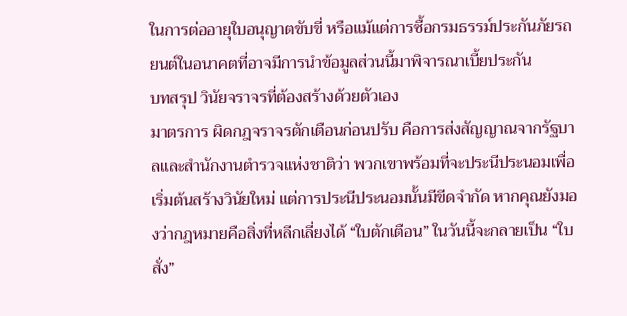ในการต่ออายุใบอนุญาตขับขี่ หรือแม้แต่การซื้อกรมธรรม์ประกันภัยรถยนต์ในอนาคตที่อาจมีการนำข้อมูลส่วนนี้มาพิจารณาเบี้ยประกัน
บทสรุป วินัยจราจรที่ต้องสร้างด้วยตัวเอง
มาตรการ ผิดกฎจราจรตักเตือนก่อนปรับ คือการส่งสัญญาณจากรัฐบาลและสำนักงานตำรวจแห่งชาติว่า พวกเขาพร้อมที่จะประนีประนอมเพื่อเริ่มต้นสร้างวินัยใหม่ แต่การประนีประนอมนั้นมีขีดจำกัด หากคุณยังมองว่ากฎหมายคือสิ่งที่หลีกเลี่ยงได้ “ใบตักเตือน” ในวันนี้จะกลายเป็น “ใบสั่ง”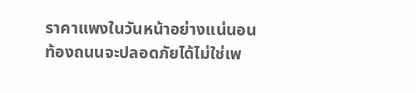ราคาแพงในวันหน้าอย่างแน่นอน
ท้องถนนจะปลอดภัยได้ไม่ใช่เพ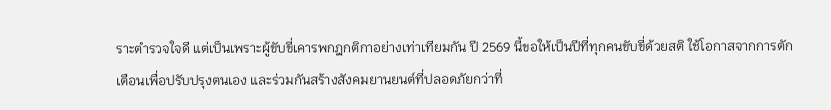ราะตำรวจใจดี แต่เป็นเพราะผู้ขับขี่เคารพกฎกติกาอย่างเท่าเทียมกัน ปี 2569 นี้ขอให้เป็นปีที่ทุกคนขับขี่ด้วยสติ ใช้โอกาสจากการตักเตือนเพื่อปรับปรุงตนเอง และร่วมกันสร้างสังคมยานยนต์ที่ปลอดภัยกว่าที่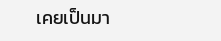เคยเป็นมา